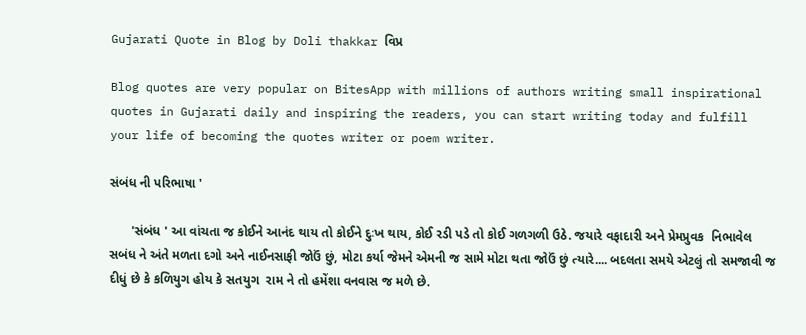Gujarati Quote in Blog by Doli thakkar વિપ્ર

Blog quotes are very popular on BitesApp with millions of authors writing small inspirational quotes in Gujarati daily and inspiring the readers, you can start writing today and fulfill your life of becoming the quotes writer or poem writer.

સંબંધ ની પરિભાષા '

      'સંબંધ ' આ વાંચતા જ કોઈને આનંદ થાય તો કોઈને દુઃખ થાય, કોઈ રડી પડે તો કોઈ ગળગળી ઉઠે. જયારે વફાદારી અને પ્રેમપ્રુવક  નિભાવેલ સબંધ ને અંતે મળતા દગો અને નાઈનસાફી જોઉં છું, મોટા કર્યા જેમને એમની જ સામે મોટા થતા જોઉં છું ત્યારે.... બદલતા સમયે એટલું તો સમજાવી જ દીધું છે કે કળિયુગ હોય કે સતયુગ  રામ ને તો હમેંશા વનવાસ જ મળે છે.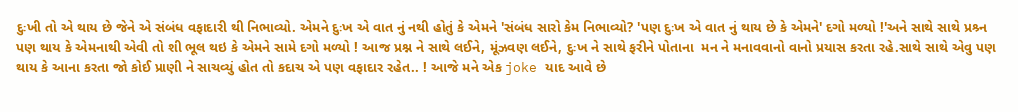દુઃખી તો એ થાય છે જેને એ સંબંધ વફાદારી થી નિભાવ્યો. એમને દુઃખ એ વાત નું નથી હોતું કે એમને 'સંબંધ સારો કેમ નિભાવ્યો? 'પણ દુઃખ એ વાત નું થાય છે કે એમને' દગો મળ્યો !'અને સાથે સાથે પ્રશ્ર્ન પણ થાય કે એમનાથી એવી તો શી ભૂલ થઇ કે એમને સામે દગો મળ્યો ! આજ પ્રશ્ન ને સાથે લઈને, મૂંઝવણ લઈને, દુઃખ ને સાથે ફરીને પોતાના  મન ને મનાવવાનો વાનો પ્રયાસ કરતા રહે.સાથે સાથે એવુ પણ થાય કે આના કરતા જો કોઈ પ્રાણી ને સાચવ્યું હોત તો કદાચ એ પણ વફાદાર રહેત.. ! આજે મને એક joke યાદ આવે છે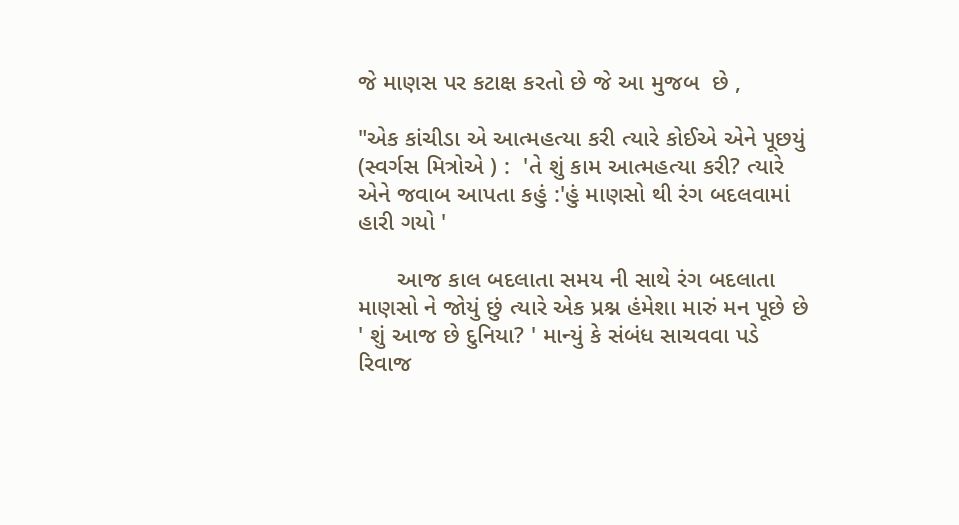જે માણસ પર કટાક્ષ કરતો છે જે આ મુજબ  છે ,

"એક કાંચીડા એ આત્મહત્યા કરી ત્યારે કોઈએ એને પૂછયું (સ્વર્ગસ મિત્રોએ ) :  'તે શું કામ આત્મહત્યા કરી? ત્યારે  એને જવાબ આપતા કહું :'હું માણસો થી રંગ બદલવામાં હારી ગયો '

      આજ કાલ બદલાતા સમય ની સાથે રંગ બદલાતા માણસો ને જોયું છું ત્યારે એક પ્રશ્ન હંમેશા મારું મન પૂછે છે   ' શું આજ છે દુનિયા? ' માન્યું કે સંબંધ સાચવવા પડે રિવાજ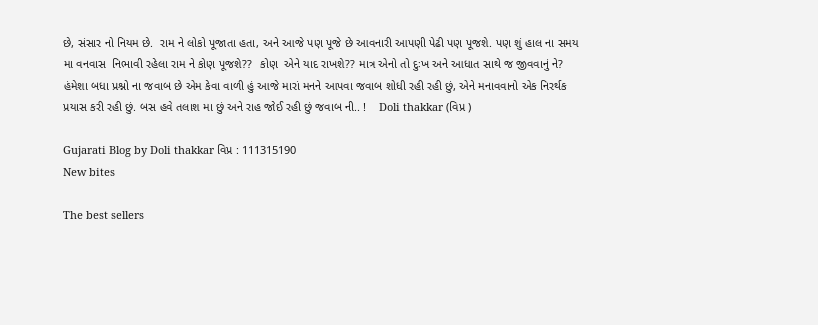છે, સંસાર નો નિયમ છે.  રામ ને લોકો પૂજાતા હતા, અને આજે પણ પૂજે છે આવનારી આપણી પેઢી પણ પૂજશે. પણ શું હાલ ના સમય  મા વનવાસ  નિભાવી રહેલા રામ ને કોણ પૂજશે??  કોણ  એને યાદ રાખશે?? માત્ર એનો તો દુઃખ અને આધાત સાથે જ જીવવાનું ને?   હંમેશા બધા પ્રશ્નો ના જવાબ છે એમ કેવા વાળી હું આજે મારાં મનને આપવા જવાબ શોધી રહી રહી છું, એને મનાવવાનો એક નિરર્થક પ્રયાસ કરી રહી છું. બસ હવે તલાશ મા છું અને રાહ જોઈ રહી છું જવાબ ની.. !    Doli thakkar (વિપ્ર )

Gujarati Blog by Doli thakkar વિપ્ર : 111315190
New bites

The best sellers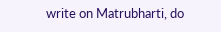write on Matrubharti, do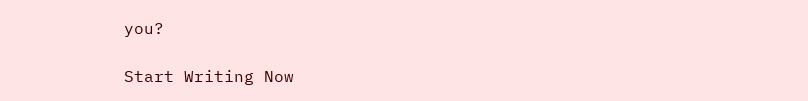you?

Start Writing Now